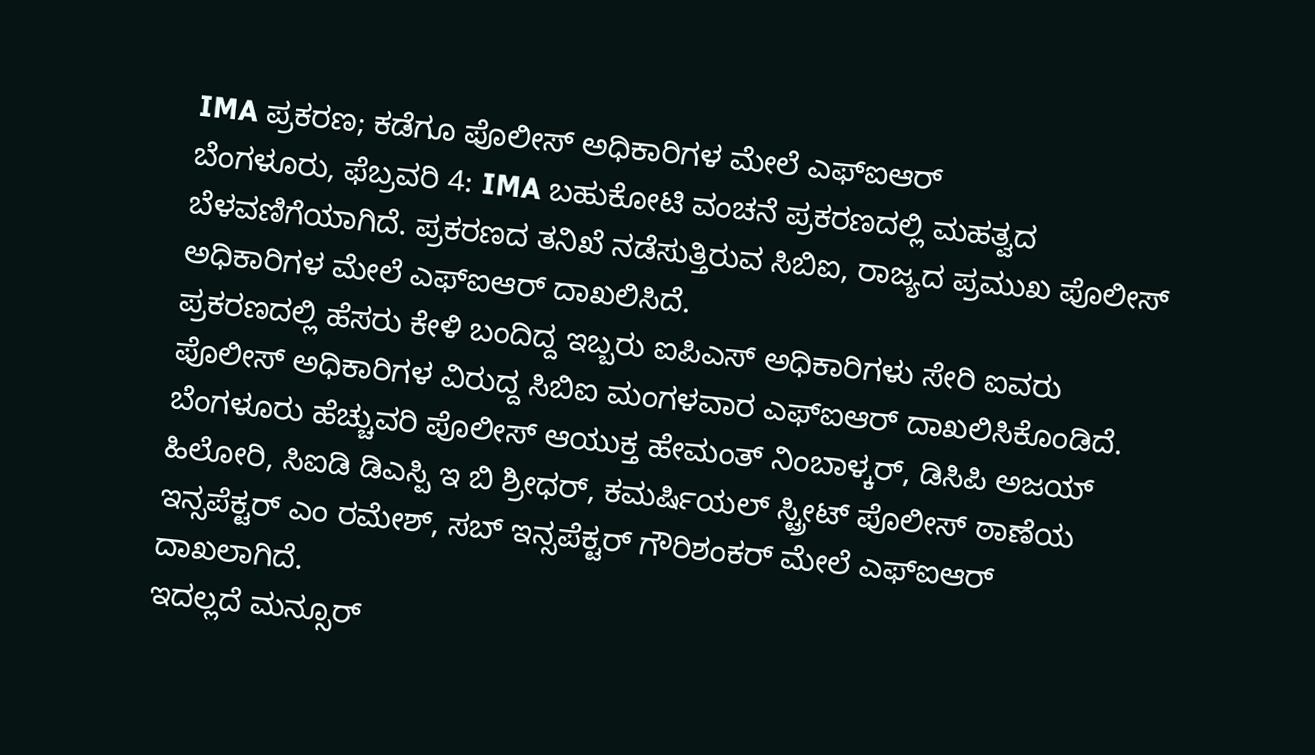IMA ಪ್ರಕರಣ; ಕಡೆಗೂ ಪೊಲೀಸ್ ಅಧಿಕಾರಿಗಳ ಮೇಲೆ ಎಫ್ಐಆರ್
ಬೆಂಗಳೂರು, ಫೆಬ್ರವರಿ 4: IMA ಬಹುಕೋಟಿ ವಂಚನೆ ಪ್ರಕರಣದಲ್ಲಿ ಮಹತ್ವದ ಬೆಳವಣಿಗೆಯಾಗಿದೆ. ಪ್ರಕರಣದ ತನಿಖೆ ನಡೆಸುತ್ತಿರುವ ಸಿಬಿಐ, ರಾಜ್ಯದ ಪ್ರಮುಖ ಪೊಲೀಸ್ ಅಧಿಕಾರಿಗಳ ಮೇಲೆ ಎಫ್ಐಆರ್ ದಾಖಲಿಸಿದೆ.
ಪ್ರಕರಣದಲ್ಲಿ ಹೆಸರು ಕೇಳಿ ಬಂದಿದ್ದ ಇಬ್ಬರು ಐಪಿಎಸ್ ಅಧಿಕಾರಿಗಳು ಸೇರಿ ಐವರು ಪೊಲೀಸ್ ಅಧಿಕಾರಿಗಳ ವಿರುದ್ದ ಸಿಬಿಐ ಮಂಗಳವಾರ ಎಫ್ಐಆರ್ ದಾಖಲಿಸಿಕೊಂಡಿದೆ. ಬೆಂಗಳೂರು ಹೆಚ್ಚುವರಿ ಪೊಲೀಸ್ ಆಯುಕ್ತ ಹೇಮಂತ್ ನಿಂಬಾಳ್ಕರ್, ಡಿಸಿಪಿ ಅಜಯ್ ಹಿಲೋರಿ, ಸಿಐಡಿ ಡಿಎಸ್ಪಿ ಇ ಬಿ ಶ್ರೀಧರ್, ಕಮರ್ಷಿಯಲ್ ಸ್ಟ್ರೀಟ್ ಪೊಲೀಸ್ ಠಾಣೆಯ ಇನ್ಸಪೆಕ್ಟರ್ ಎಂ ರಮೇಶ್, ಸಬ್ ಇನ್ಸಪೆಕ್ಟರ್ ಗೌರಿಶಂಕರ್ ಮೇಲೆ ಎಫ್ಐಆರ್ ದಾಖಲಾಗಿದೆ.
ಇದಲ್ಲದೆ ಮನ್ಸೂರ್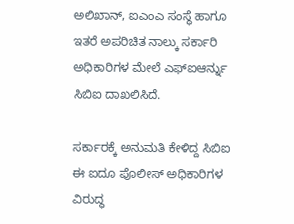ಅಲಿಖಾನ್, ಐಎಂಎ ಸಂಸ್ಥೆ ಹಾಗೂ ಇತರೆ ಅಪರಿಚಿತ ನಾಲ್ಕು ಸರ್ಕಾರಿ ಅಧಿಕಾರಿಗಳ ಮೇಲೆ ಎಫ್ಐಆರ್ನ್ನು ಸಿಬಿಐ ದಾಖಲಿಸಿದೆ.

ಸರ್ಕಾರಕ್ಕೆ ಅನುಮತಿ ಕೇಳಿದ್ದ ಸಿಬಿಐ
ಈ ಐದೂ ಪೊಲೀಸ್ ಅಧಿಕಾರಿಗಳ ವಿರುದ್ಧ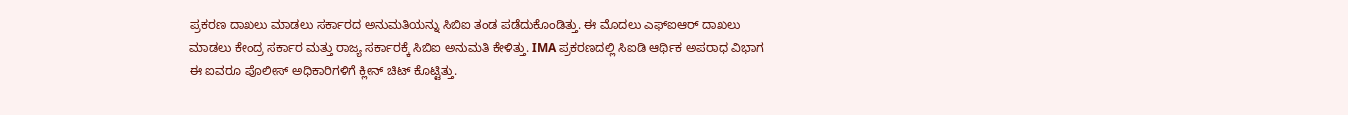ಪ್ರಕರಣ ದಾಖಲು ಮಾಡಲು ಸರ್ಕಾರದ ಅನುಮತಿಯನ್ನು ಸಿಬಿಐ ತಂಡ ಪಡೆದುಕೊಂಡಿತ್ತು. ಈ ಮೊದಲು ಎಫ್ಐಆರ್ ದಾಖಲು ಮಾಡಲು ಕೇಂದ್ರ ಸರ್ಕಾರ ಮತ್ತು ರಾಜ್ಯ ಸರ್ಕಾರಕ್ಕೆ ಸಿಬಿಐ ಅನುಮತಿ ಕೇಳಿತ್ತು. IMA ಪ್ರಕರಣದಲ್ಲಿ ಸಿಐಡಿ ಆರ್ಥಿಕ ಅಪರಾಧ ವಿಭಾಗ ಈ ಐವರೂ ಪೊಲೀಸ್ ಅಧಿಕಾರಿಗಳಿಗೆ ಕ್ಲೀನ್ ಚಿಟ್ ಕೊಟ್ಟಿತ್ತು.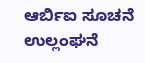ಆರ್ಬಿಐ ಸೂಚನೆ ಉಲ್ಲಂಘನೆ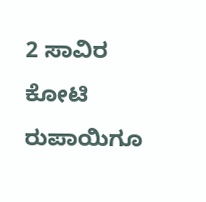2 ಸಾವಿರ ಕೋಟಿ ರುಪಾಯಿಗೂ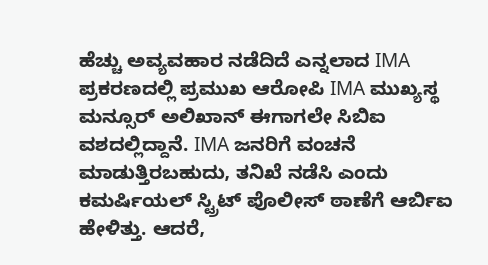ಹೆಚ್ಚು ಅವ್ಯವಹಾರ ನಡೆದಿದೆ ಎನ್ನಲಾದ IMA ಪ್ರಕರಣದಲ್ಲಿ ಪ್ರಮುಖ ಆರೋಪಿ IMA ಮುಖ್ಯಸ್ಥ ಮನ್ಸೂರ್ ಅಲಿಖಾನ್ ಈಗಾಗಲೇ ಸಿಬಿಐ ವಶದಲ್ಲಿದ್ದಾನೆ. IMA ಜನರಿಗೆ ವಂಚನೆ ಮಾಡುತ್ತಿರಬಹುದು, ತನಿಖೆ ನಡೆಸಿ ಎಂದು ಕಮರ್ಷಿಯಲ್ ಸ್ಟ್ರಿಟ್ ಪೊಲೀಸ್ ಠಾಣೆಗೆ ಆರ್ಬಿಐ ಹೇಳಿತ್ತು. ಆದರೆ,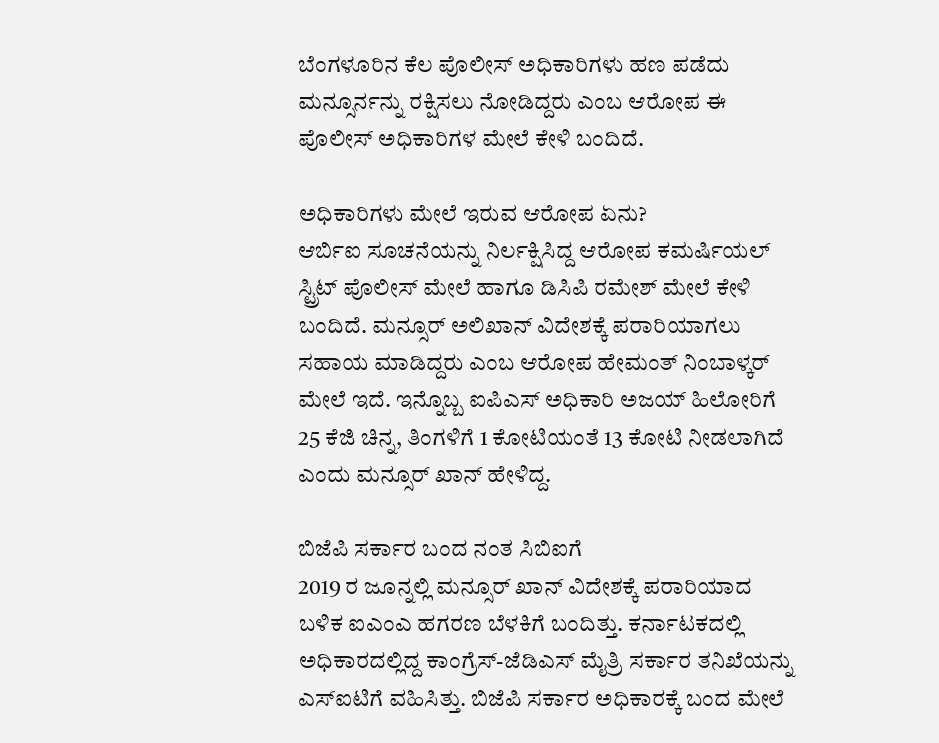ಬೆಂಗಳೂರಿನ ಕೆಲ ಪೊಲೀಸ್ ಅಧಿಕಾರಿಗಳು ಹಣ ಪಡೆದು ಮನ್ಸೂರ್ನನ್ನು ರಕ್ಷಿಸಲು ನೋಡಿದ್ದರು ಎಂಬ ಆರೋಪ ಈ ಪೊಲೀಸ್ ಅಧಿಕಾರಿಗಳ ಮೇಲೆ ಕೇಳಿ ಬಂದಿದೆ.

ಅಧಿಕಾರಿಗಳು ಮೇಲೆ ಇರುವ ಆರೋಪ ಏನು?
ಆರ್ಬಿಐ ಸೂಚನೆಯನ್ನು ನಿರ್ಲಕ್ಷಿಸಿದ್ದ ಆರೋಪ ಕಮರ್ಷಿಯಲ್ ಸ್ಟ್ರಿಟ್ ಪೊಲೀಸ್ ಮೇಲೆ ಹಾಗೂ ಡಿಸಿಪಿ ರಮೇಶ್ ಮೇಲೆ ಕೇಳಿ ಬಂದಿದೆ. ಮನ್ಸೂರ್ ಅಲಿಖಾನ್ ವಿದೇಶಕ್ಕೆ ಪರಾರಿಯಾಗಲು ಸಹಾಯ ಮಾಡಿದ್ದರು ಎಂಬ ಆರೋಪ ಹೇಮಂತ್ ನಿಂಬಾಳ್ಕರ್ ಮೇಲೆ ಇದೆ. ಇನ್ನೊಬ್ಬ ಐಪಿಎಸ್ ಅಧಿಕಾರಿ ಅಜಯ್ ಹಿಲೋರಿಗೆ 25 ಕೆಜಿ ಚಿನ್ನ, ತಿಂಗಳಿಗೆ 1 ಕೋಟಿಯಂತೆ 13 ಕೋಟಿ ನೀಡಲಾಗಿದೆ ಎಂದು ಮನ್ಸೂರ್ ಖಾನ್ ಹೇಳಿದ್ದ.

ಬಿಜೆಪಿ ಸರ್ಕಾರ ಬಂದ ನಂತ ಸಿಬಿಐಗೆ
2019 ರ ಜೂನ್ನಲ್ಲಿ ಮನ್ಸೂರ್ ಖಾನ್ ವಿದೇಶಕ್ಕೆ ಪರಾರಿಯಾದ ಬಳಿಕ ಐಎಂಎ ಹಗರಣ ಬೆಳಕಿಗೆ ಬಂದಿತ್ತು. ಕರ್ನಾಟಕದಲ್ಲಿ ಅಧಿಕಾರದಲ್ಲಿದ್ದ ಕಾಂಗ್ರೆಸ್-ಜೆಡಿಎಸ್ ಮೈತ್ರಿ ಸರ್ಕಾರ ತನಿಖೆಯನ್ನು ಎಸ್ಐಟಿಗೆ ವಹಿಸಿತ್ತು. ಬಿಜೆಪಿ ಸರ್ಕಾರ ಅಧಿಕಾರಕ್ಕೆ ಬಂದ ಮೇಲೆ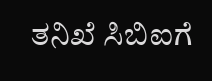ತನಿಖೆ ಸಿಬಿಐಗೆ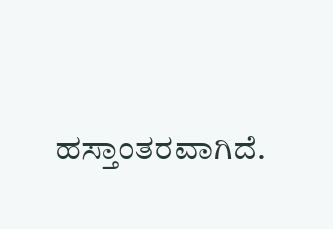ಹಸ್ತಾಂತರವಾಗಿದೆ.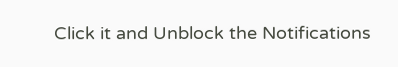Click it and Unblock the Notifications